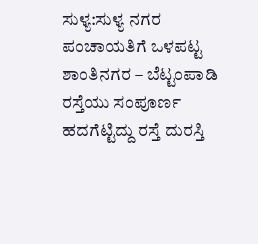ಸುಳ್ಯ:ಸುಳ್ಯ ನಗರ ಪಂಚಾಯತಿಗೆ ಒಳಪಟ್ಟ ಶಾಂತಿನಗರ – ಬೆಟ್ಟಂಪಾಡಿ ರಸ್ತೆಯು ಸಂಪೂರ್ಣ ಹದಗೆಟ್ಟಿದ್ದು ರಸ್ತೆ ದುರಸ್ತಿ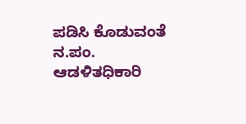ಪಡಿಸಿ ಕೊಡುವಂತೆ ನ.ಪಂ. ಆಡಳಿತಧಿಕಾರಿ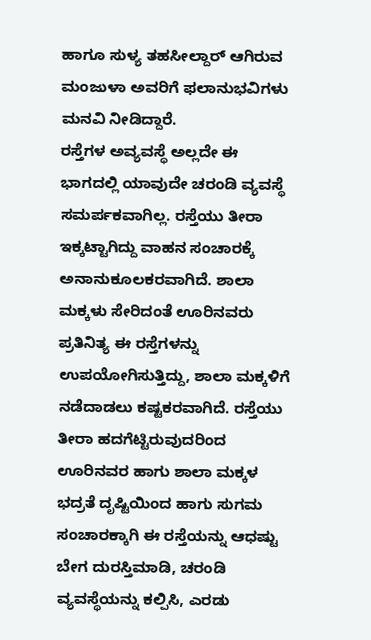ಹಾಗೂ ಸುಳ್ಯ ತಹಸೀಲ್ದಾರ್ ಆಗಿರುವ ಮಂಜುಳಾ ಅವರಿಗೆ ಫಲಾನುಭವಿಗಳು ಮನವಿ ನೀಡಿದ್ದಾರೆ.
ರಸ್ತೆಗಳ ಅವ್ಯವಸ್ಥೆ ಅಲ್ಲದೇ ಈ ಭಾಗದಲ್ಲಿ ಯಾವುದೇ ಚರಂಡಿ ವ್ಯವಸ್ಥೆ ಸಮರ್ಪಕವಾಗಿಲ್ಲ. ರಸ್ತೆಯು ತೀರಾ ಇಕ್ಕಟ್ಟಾಗಿದ್ದು ವಾಹನ ಸಂಚಾರಕ್ಕೆ ಅನಾನುಕೂಲಕರವಾಗಿದೆ. ಶಾಲಾ ಮಕ್ಕಳು ಸೇರಿದಂತೆ ಊರಿನವರು ಪ್ರತಿನಿತ್ಯ ಈ ರಸ್ತೆಗಳನ್ನು ಉಪಯೋಗಿಸುತ್ತಿದ್ದು, ಶಾಲಾ ಮಕ್ಕಳಿಗೆ ನಡೆದಾಡಲು ಕಷ್ಟಕರವಾಗಿದೆ. ರಸ್ತೆಯು ತೀರಾ ಹದಗೆಟ್ಟಿರುವುದರಿಂದ ಊರಿನವರ ಹಾಗು ಶಾಲಾ ಮಕ್ಕಳ ಭದ್ರತೆ ದೃಷ್ಟಿಯಿಂದ ಹಾಗು ಸುಗಮ ಸಂಚಾರಕ್ಕಾಗಿ ಈ ರಸ್ತೆಯನ್ನು ಆಧಷ್ಟು ಬೇಗ ದುರಸ್ತಿಮಾಡಿ, ಚರಂಡಿ ವ್ಯವಸ್ಥೆಯನ್ನು ಕಲ್ಪಿಸಿ, ಎರಡು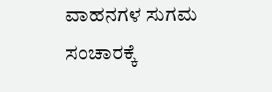ವಾಹನಗಳ ಸುಗಮ ಸಂಚಾರಕ್ಕೆ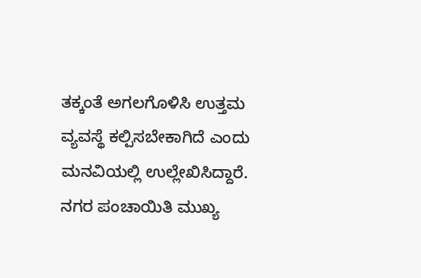ತಕ್ಕಂತೆ ಅಗಲಗೊಳಿಸಿ ಉತ್ತಮ ವ್ಯವಸ್ಥೆ ಕಲ್ಪಿಸಬೇಕಾಗಿದೆ ಎಂದು ಮನವಿಯಲ್ಲಿ ಉಲ್ಲೇಖಿಸಿದ್ದಾರೆ. ನಗರ ಪಂಚಾಯಿತಿ ಮುಖ್ಯ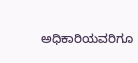ಅಧಿಕಾರಿಯವರಿಗೂ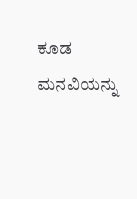ಕೂಡ ಮನವಿಯನ್ನು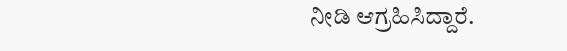ನೀಡಿ ಆಗ್ರಹಿಸಿದ್ದಾರೆ.